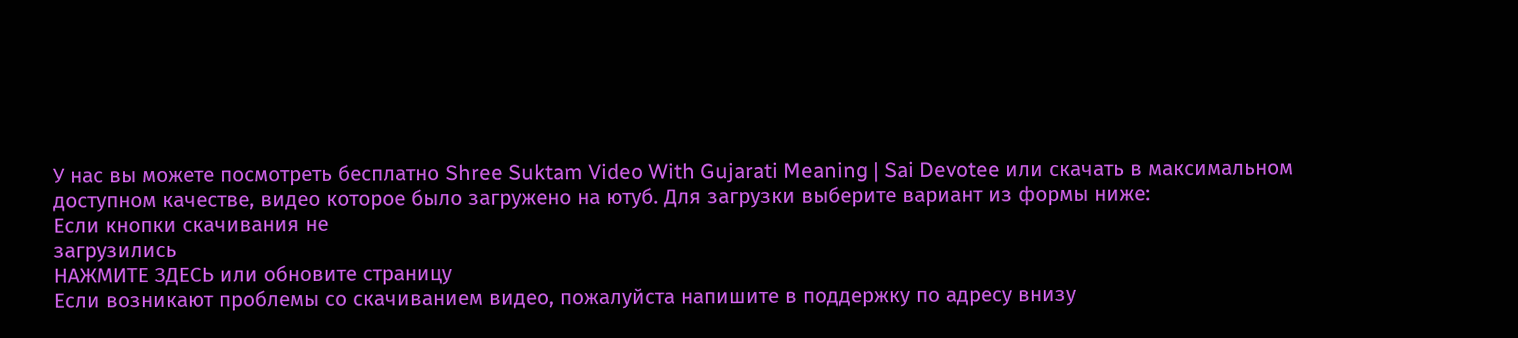У нас вы можете посмотреть бесплатно Shree Suktam Video With Gujarati Meaning | Sai Devotee или скачать в максимальном доступном качестве, видео которое было загружено на ютуб. Для загрузки выберите вариант из формы ниже:
Если кнопки скачивания не
загрузились
НАЖМИТЕ ЗДЕСЬ или обновите страницу
Если возникают проблемы со скачиванием видео, пожалуйста напишите в поддержку по адресу внизу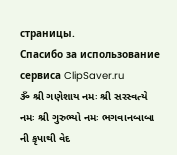страницы.
Спасибо за использование сервиса ClipSaver.ru
ૐ શ્રી ગણેશાય નમઃ શ્રી સરસ્વત્યે નમઃ શ્રી ગુરુભ્યો નમઃ ભગવાનબાબા ની કૃપાથી વેદ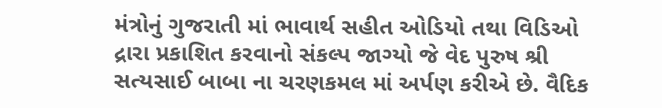મંત્રોનું ગુજરાતી માં ભાવાર્થ સહીત ઓડિયો તથા વિડિઓ દ્રારા પ્રકાશિત કરવાનો સંકલ્પ જાગ્યો જે વેદ પુરુષ શ્રી સત્યસાઈ બાબા ના ચરણકમલ માં અર્પણ કરીએ છે. વૈદિક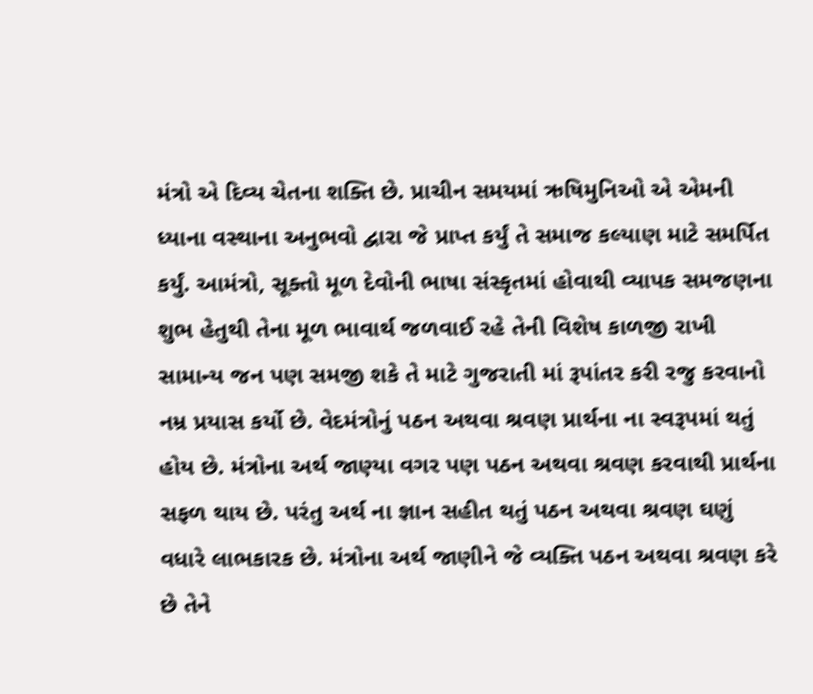મંત્રો એ દિવ્ય ચેતના શક્તિ છે. પ્રાચીન સમયમાં ઋષિમુનિઓ એ એમની ધ્યાના વસ્થાના અનુભવો દ્વારા જે પ્રાપ્ત કર્યું તે સમાજ કલ્યાણ માટે સમર્પિત કર્યું. આમંત્રો, સૂક્તો મૂળ દેવોની ભાષા સંસ્કૃતમાં હોવાથી વ્યાપક સમજણના શુભ હેતુથી તેના મૂળ ભાવાર્થ જળવાઈ રહે તેની વિશેષ કાળજી રાખી સામાન્ય જન પણ સમજી શકે તે માટે ગુજરાતી માં રૂપાંતર કરી રજુ કરવાનો નમ્ર પ્રયાસ કર્યો છે. વેદમંત્રોનું પઠન અથવા શ્રવણ પ્રાર્થના ના સ્વરૂપમાં થતું હોય છે. મંત્રોના અર્થ જાણ્યા વગર પણ પઠન અથવા શ્રવણ કરવાથી પ્રાર્થના સફળ થાય છે. પરંતુ અર્થ ના જ્ઞાન સહીત થતું પઠન અથવા શ્રવણ ઘણું વધારે લાભકારક છે. મંત્રોના અર્થ જાણીને જે વ્યક્તિ પઠન અથવા શ્રવણ કરે છે તેને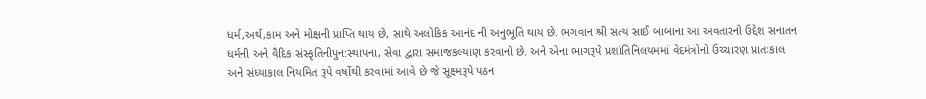ધર્મ,અર્થ,કામ અને મોક્ષની પ્રાપ્તિ થાય છે, સાથે અલોકિક આનંદ ની અનુભૂતિ થાય છે. ભગવાન શ્રી સત્ય સાઈ બાબાના આ અવતારનો ઉદ્દેશ સનાતન ધર્મની અને વૈદિક સંસ્કૃતિનીપુન:સ્થાપના, સેવા દ્વારા સમાજકલ્યાણ કરવાનો છે. અને એના ભાગરૂપે પ્રશાંતિનિલયમમાં વેદમંત્રોનો ઉચ્ચારણ પ્રાતઃકાલ અને સંધ્યાકાલ નિયમિત રૂપે વર્ષોથી કરવામાં આવે છે જે સૂક્ષ્મરૂપે પઠન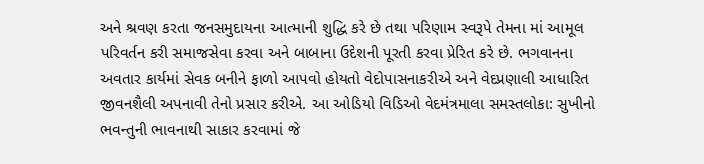અને શ્રવણ કરતા જનસમુદાયના આત્માની શુદ્ધિ કરે છે તથા પરિણામ સ્વરૂપે તેમના માં આમૂલ પરિવર્તન કરી સમાજસેવા કરવા અને બાબાના ઉદેશની પૂરતી કરવા પ્રેરિત કરે છે. ભગવાનના અવતાર કાર્યમાં સેવક બનીને ફાળો આપવો હોયતો વેદોપાસનાકરીએ અને વેદપ્રણાલી આધારિત જીવનશૈલી અપનાવી તેનો પ્રસાર કરીએ. આ ઓડિયો વિડિઓ વેદમંત્રમાલા સમસ્તલોકા: સુખીનો ભવન્તુની ભાવનાથી સાકાર કરવામાં જે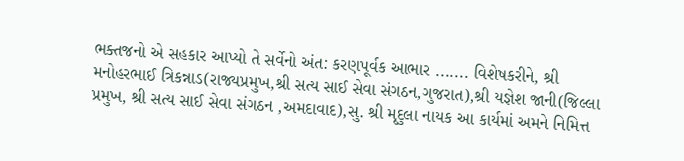ભક્તજનો એ સહકાર આપ્યો તે સર્વેનો અંત: કરણપૂર્વક આભાર ....... વિશેષકરીને, શ્રી મનોહરભાઈ ત્રિકન્નાડ(રાજ્યપ્રમુખ,શ્રી સત્ય સાઈ સેવા સંગઠન,ગુજરાત),શ્રી યજ્ઞેશ જાની(જિલ્લા પ્રમુખ, શ્રી સત્ય સાઈ સેવા સંગઠન ,અમદાવાદ),સુ. શ્રી મૃદુલા નાયક આ કાર્યમાં અમને નિમિત્ત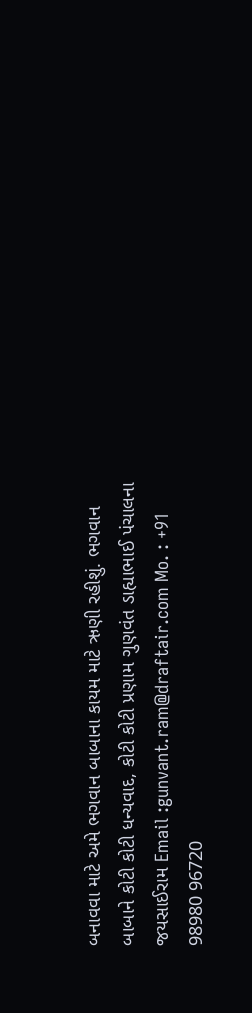બનાવવા માટે અમે ભગવાન બાબાના કાયમ માટે ઋણી રહીશું. ભગવાન બાબાને કોટી કોટી ધન્યવાદ, કોટી કોટી પ્રણામ ગુણવંત ડાહ્યાભાઈ પંચાલના જયસાઈરામ Email :gunvant.ram@draftair.com Mo. : +91 98980 96720